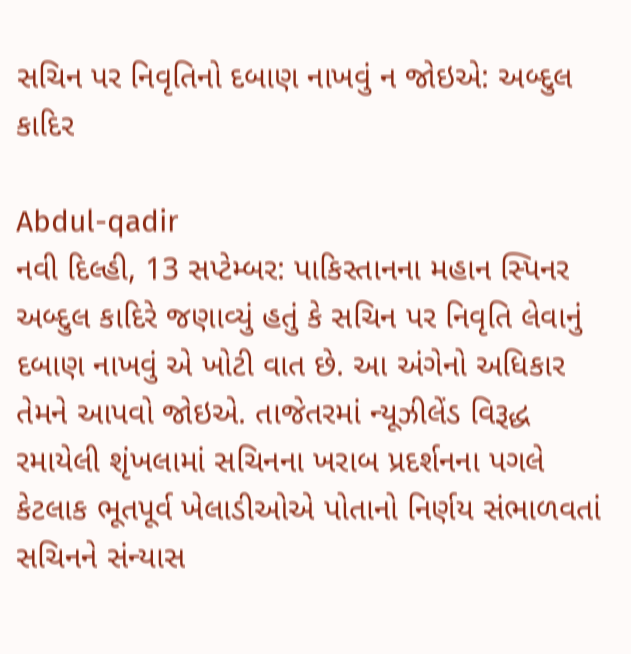સચિન પર નિવૃતિનો દબાણ નાખવું ન જોઇએ: અબ્દુલ કાદિર

Abdul-qadir
નવી દિલ્હી, 13 સપ્ટેમ્બર: પાકિસ્તાનના મહાન સ્પિનર અબ્દુલ કાદિરે જણાવ્યું હતું કે સચિન પર નિવૃતિ લેવાનું દબાણ નાખવું એ ખોટી વાત છે. આ અંગેનો અધિકાર તેમને આપવો જોઇએ. તાજેતરમાં ન્યૂઝીલેંડ વિરૂદ્ધ રમાયેલી શૃંખલામાં સચિનના ખરાબ પ્રદર્શનના પગલે કેટલાક ભૂતપૂર્વ ખેલાડીઓએ પોતાનો નિર્ણય સંભાળવતાં સચિનને સંન્યાસ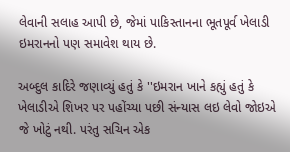લેવાની સલાહ આપી છે, જેમાં પાકિસ્તાનના ભૂતપૂર્વ ખેલાડી ઇમરાનનો પણ સમાવેશ થાય છે.

અબ્દુલ કાદિરે જણાવ્યું હતું કે ''ઇમરાન ખાને કહ્યું હતું કે ખેલાડીએ શિખર પર પહોંચ્યા પછી સંન્યાસ લઇ લેવો જોઇએ જે ખોટું નથી. પરંતુ સચિન એક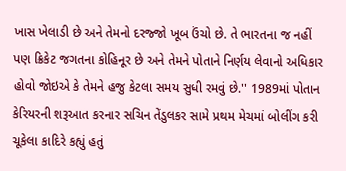ખાસ ખેલાડી છે અને તેમનો દરજ્જો ખૂબ ઉંચો છે. તે ભારતના જ નહીં પણ ક્રિકેટ જગતના કોહિનૂર છે અને તેમને પોતાને નિર્ણય લેવાનો અધિકાર હોવો જોઇએ કે તેમને હજુ કેટલા સમય સુધી રમવું છે.'' 1989માં પોતાન કેરિયરની શરૂઆત કરનાર સચિન તેંડુલકર સામે પ્રથમ મેચમાં બોલીંગ કરી ચૂકેલા કાદિરે કહ્યું હતું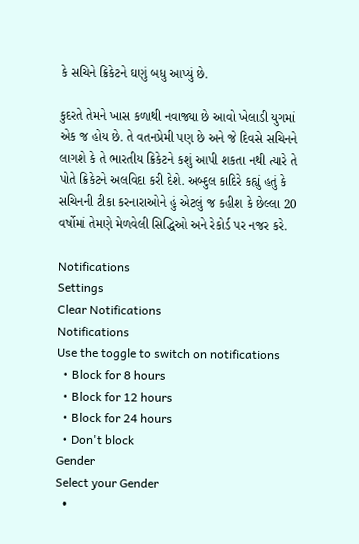કે સચિને ક્રિકેટને ઘણું બધુ આપ્યું છે.

કુદરતે તેમને ખાસ કળાથી નવાજ્યા છે આવો ખેલાડી યુગમાં એક જ હોય છે. તે વતનપ્રેમી પણ છે અને જે દિવસે સચિનને લાગશે કે તે ભારતીય ક્રિકેટને કશું આપી શકતા નથી ત્યારે તે પોતે ક્રિકેટને અલવિદા કરી દેશે. અબ્દુલ કાદિરે કહ્યું હતું કે સચિનની ટીકા કરનારાઓને હું એટલું જ કહીશ કે છેલ્લા 20 વર્ષોમાં તેમણે મેળવેલી સિદ્ધિઓ અને રેકોર્ડ પર નજર કરે.

Notifications
Settings
Clear Notifications
Notifications
Use the toggle to switch on notifications
  • Block for 8 hours
  • Block for 12 hours
  • Block for 24 hours
  • Don't block
Gender
Select your Gender
  •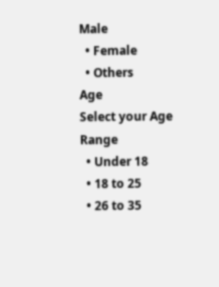Male
  • Female
  • Others
Age
Select your Age Range
  • Under 18
  • 18 to 25
  • 26 to 35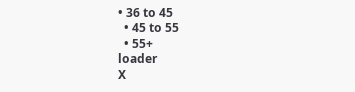• 36 to 45
  • 45 to 55
  • 55+
loader
X